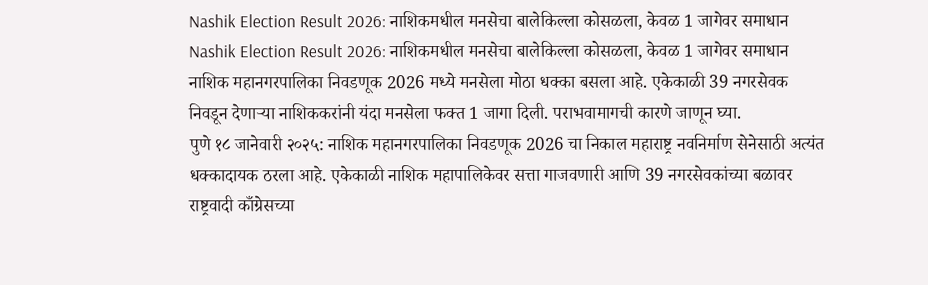Nashik Election Result 2026: नाशिकमधील मनसेचा बालेकिल्ला कोसळला, केवळ 1 जागेवर समाधान
Nashik Election Result 2026: नाशिकमधील मनसेचा बालेकिल्ला कोसळला, केवळ 1 जागेवर समाधान
नाशिक महानगरपालिका निवडणूक 2026 मध्ये मनसेला मोठा धक्का बसला आहे. एकेकाळी 39 नगरसेवक निवडून देणाऱ्या नाशिककरांनी यंदा मनसेला फक्त 1 जागा दिली. पराभवामागची कारणे जाणून घ्या.
पुणे १८ जानेवारी २०२५: नाशिक महानगरपालिका निवडणूक 2026 चा निकाल महाराष्ट्र नवनिर्माण सेनेसाठी अत्यंत धक्कादायक ठरला आहे. एकेकाळी नाशिक महापालिकेवर सत्ता गाजवणारी आणि 39 नगरसेवकांच्या बळावर राष्ट्रवादी काँग्रेसच्या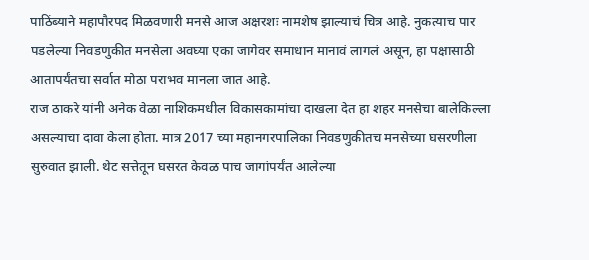पाठिंब्याने महापौरपद मिळवणारी मनसे आज अक्षरशः नामशेष झाल्याचं चित्र आहे. नुकत्याच पार पडलेल्या निवडणुकीत मनसेला अवघ्या एका जागेवर समाधान मानावं लागलं असून, हा पक्षासाठी आतापर्यंतचा सर्वात मोठा पराभव मानला जात आहे.
राज ठाकरे यांनी अनेक वेळा नाशिकमधील विकासकामांचा दाखला देत हा शहर मनसेचा बालेकिल्ला असल्याचा दावा केला होता. मात्र 2017 च्या महानगरपालिका निवडणुकीतच मनसेच्या घसरणीला सुरुवात झाली. थेट सत्तेतून घसरत केवळ पाच जागांपर्यंत आलेल्या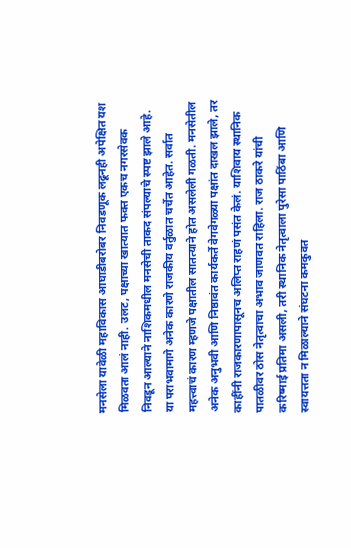मनसेला यावेळी महाविकास आघाडीबरोबर निवडणूक लढूनही अपेक्षित यश मिळवता आलं नाही. उलट, पक्षाच्या खात्यात फक्त एकच नगरसेवक निवडून आल्याने नाशिकमधील मनसेची ताकद संपल्याचे स्पष्ट झाले आहे.
या पराभवामागे अनेक कारणे राजकीय वर्तुळात चर्चेत आहेत. सर्वात महत्त्वाचं कारण म्हणजे पक्षातील सातत्याने होत असलेली गळती. मनसेतील अनेक अनुभवी आणि निष्ठावंत कार्यकर्ते वेगवेगळ्या पक्षांत दाखल झाले, तर काहींनी राजकारणापासूनच अलिप्त राहणं पसंत केलं. याशिवाय स्थानिक पातळीवर ठोस नेतृत्वाचा अभाव जाणवत राहिला. राज ठाकरे यांची करिष्माई प्रतिमा असली, तरी स्थानिक नेतृत्वाला पुरेसा पाठिंबा आणि स्वायत्तता न मिळाल्याने संघटना कमकुवत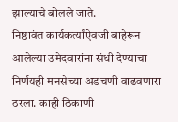झाल्याचे बोलले जाते.
निष्ठावंत कार्यकर्त्यांऐवजी बाहेरून आलेल्या उमेदवारांना संधी देण्याचा निर्णयही मनसेच्या अडचणी वाढवणारा ठरला. काही ठिकाणी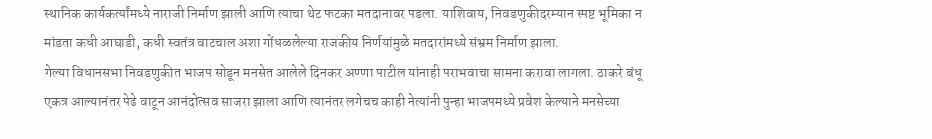स्थानिक कार्यकर्त्यांमध्ये नाराजी निर्माण झाली आणि त्याचा थेट फटका मतदानावर पडला. याशिवाय, निवडणुकीदरम्यान स्पष्ट भूमिका न मांडता कधी आघाडी, कधी स्वतंत्र वाटचाल अशा गोंधळलेल्या राजकीय निर्णयांमुळे मतदारांमध्ये संभ्रम निर्माण झाला.
गेल्या विधानसभा निवडणुकीत भाजप सोडून मनसेत आलेले दिनकर अण्णा पाटील यांनाही पराभवाचा सामना करावा लागला. ठाकरे बंधू एकत्र आल्यानंतर पेढे वाटून आनंदोत्सव साजरा झाला आणि त्यानंतर लगेचच काही नेत्यांनी पुन्हा भाजपमध्ये प्रवेश केल्याने मनसेच्या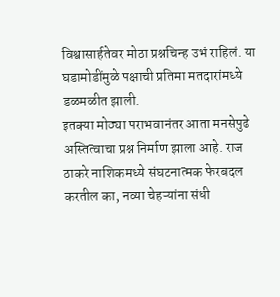विश्वासार्हतेवर मोठा प्रश्नचिन्ह उभं राहिलं. या घडामोडींमुळे पक्षाची प्रतिमा मतदारांमध्ये डळमळीत झाली.
इतक्या मोठ्या पराभवानंतर आता मनसेपुढे अस्तित्वाचा प्रश्न निर्माण झाला आहे. राज ठाकरे नाशिकमध्ये संघटनात्मक फेरबदल करतील का, नव्या चेहऱ्यांना संधी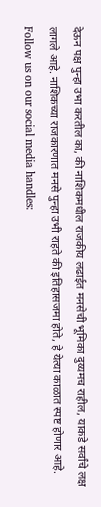देऊन पक्ष पुन्हा उभा करतील का, की नाशिकमधील राजकीय लढाईत मनसेची भूमिका दुय्यमच राहील, याकडे सर्वांचे लक्ष लागले आहे. नाशिकच्या राजकारणात मनसे पुन्हा उभी राहते की इतिहासजमा होते, हे येत्या काळात स्पष्ट होणार आहे.
Follow us on our social media handles: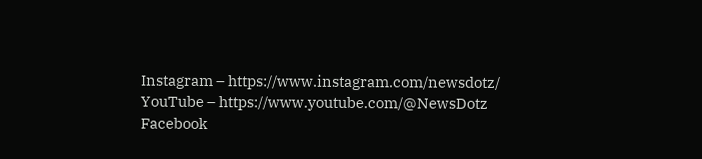Instagram – https://www.instagram.com/newsdotz/
YouTube – https://www.youtube.com/@NewsDotz
Facebook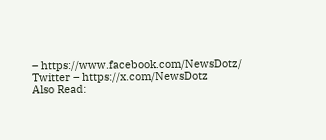– https://www.facebook.com/NewsDotz/
Twitter – https://x.com/NewsDotz
Also Read: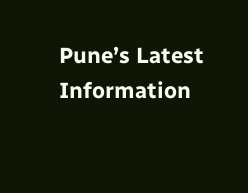Pune’s Latest Information